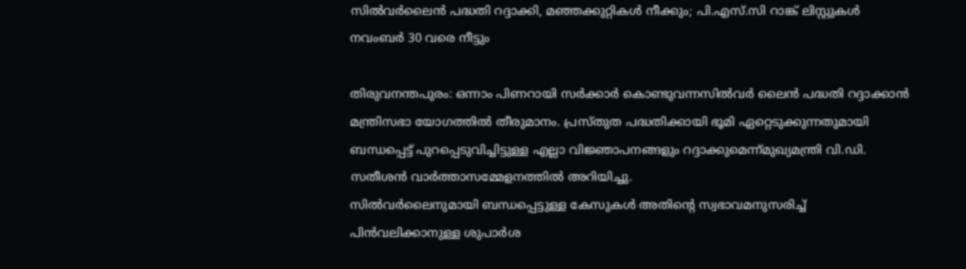സില്‍വര്‍ലൈന്‍ പദ്ധതി റദ്ദാക്കി, മഞ്ഞക്കുറ്റികള്‍ നീക്കും; പി.എസ്.സി റാങ്ക് ലിസ്റ്റുകള്‍ നവംബര്‍ 30 വരെ നീട്ടും

തിരുവനന്തപുരം: ഒന്നാം പിണറായി സര്‍ക്കാര്‍ കൊണ്ടുവന്നസില്‍വര്‍ ലൈന്‍ പദ്ധതി റദ്ദാക്കാന്‍ മന്ത്രിസഭാ യോഗത്തില്‍ തീരുമാനം. പ്രസ്തുത പദ്ധതിക്കായി ഭൂമി ഏറ്റെടുക്കുന്നതുമായി ബന്ധപ്പെട്ട് പുറപ്പെടുവിച്ചിട്ടുള്ള എല്ലാ വിജ്ഞാപനങ്ങളും റദ്ദാക്കുമെന്ന്മുഖ്യമന്ത്രി വി.ഡി. സതീശന്‍ വാര്‍ത്താസമ്മേളനത്തില്‍ അറിയിച്ചു.
സില്‍വര്‍ലൈനുമായി ബന്ധപ്പെട്ടുള്ള കേസുകള്‍ അതിന്റെ സ്വഭാവമനുസരിച്ച് പിന്‍വലിക്കാനുള്ള ശുപാര്‍ശ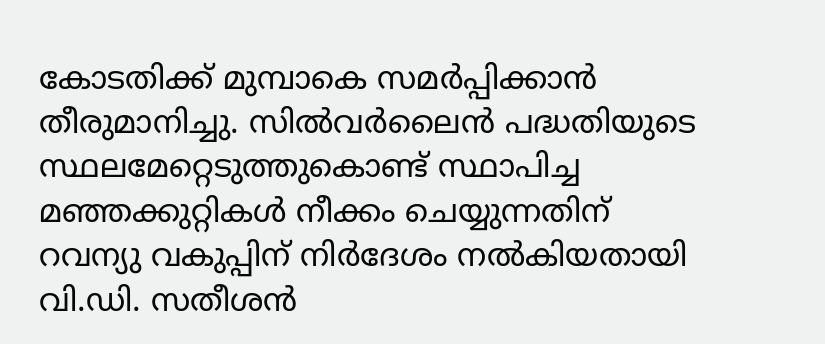കോടതിക്ക് മുമ്പാകെ സമര്‍പ്പിക്കാന്‍ തീരുമാനിച്ചു. സില്‍വര്‍ലൈന്‍ പദ്ധതിയുടെ സ്ഥലമേറ്റെടുത്തുകൊണ്ട് സ്ഥാപിച്ച മഞ്ഞക്കുറ്റികള്‍ നീക്കം ചെയ്യുന്നതിന് റവന്യു വകുപ്പിന് നിര്‍ദേശം നല്‍കിയതായി വി.ഡി. സതീശന്‍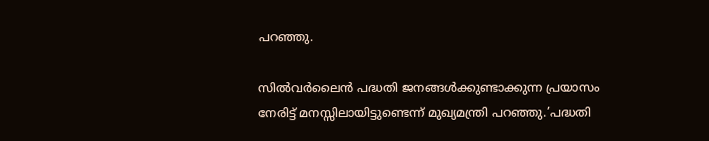പറഞ്ഞു.

സില്‍വര്‍ലൈന്‍ പദ്ധതി ജനങ്ങള്‍ക്കുണ്ടാക്കുന്ന പ്രയാസം നേരിട്ട് മനസ്സിലായിട്ടുണ്ടെന്ന് മുഖ്യമന്ത്രി പറഞ്ഞു.’പദ്ധതി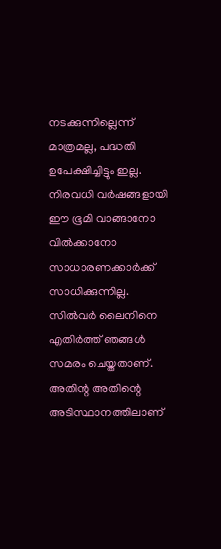നടക്കുന്നില്ലെന്ന് മാത്രമല്ല, പദ്ധതി ഉപേക്ഷിച്ചിട്ടും ഇല്ല. നിരവധി വര്‍ഷങ്ങളായി ഈ ഭൂമി വാങ്ങാനോ വില്‍ക്കാനോ സാധാരണക്കാര്‍ക്ക് സാധിക്കുന്നില്ല. സില്‍വര്‍ ലൈനിനെ എതിര്‍ത്ത് ഞങ്ങള്‍ സമരം ചെയ്തതാണ്. അതിന്റ അതിന്റെ അടിസ്ഥാനത്തിലാണ്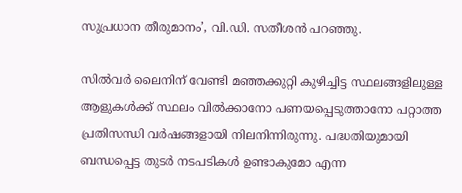സുപ്രധാന തീരുമാനം’, വി.ഡി. സതീശന്‍ പറഞ്ഞു.

സില്‍വര്‍ ലൈനിന് വേണ്ടി മഞ്ഞക്കുറ്റി കുഴിച്ചിട്ട സ്ഥലങ്ങളിലുള്ള ആളുകള്‍ക്ക് സ്ഥലം വില്‍ക്കാനോ പണയപ്പെടുത്താനോ പറ്റാത്ത പ്രതിസന്ധി വര്‍ഷങ്ങളായി നിലനിന്നിരുന്നു. പദ്ധതിയുമായി ബന്ധപ്പെട്ട തുടര്‍ നടപടികള്‍ ഉണ്ടാകുമോ എന്ന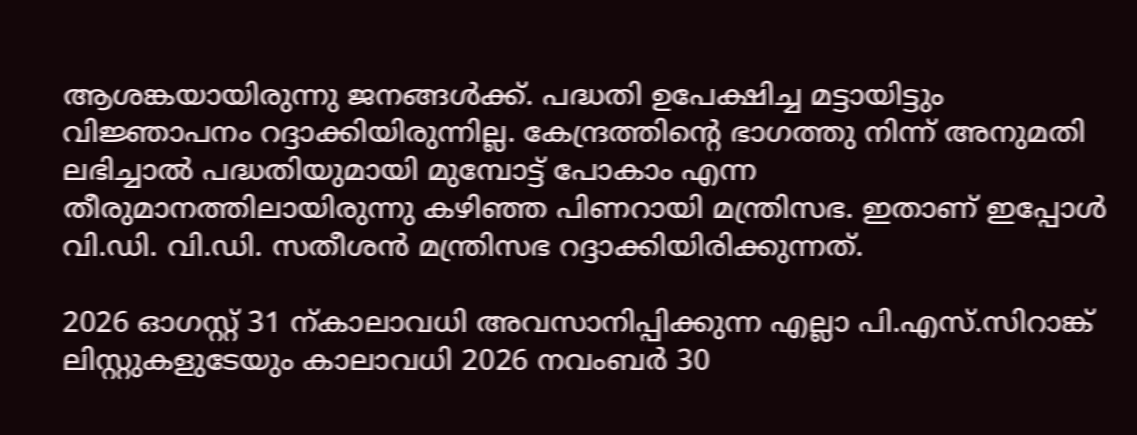ആശങ്കയായിരുന്നു ജനങ്ങള്‍ക്ക്. പദ്ധതി ഉപേക്ഷിച്ച മട്ടായിട്ടും വിജ്ഞാപനം റദ്ദാക്കിയിരുന്നില്ല. കേന്ദ്രത്തിന്റെ ഭാഗത്തു നിന്ന് അനുമതി ലഭിച്ചാല്‍ പദ്ധതിയുമായി മുമ്പോട്ട് പോകാം എന്ന തീരുമാനത്തിലായിരുന്നു കഴിഞ്ഞ പിണറായി മന്ത്രിസഭ. ഇതാണ് ഇപ്പോള്‍ വി.ഡി. വി.ഡി. സതീശന്‍ മന്ത്രിസഭ റദ്ദാക്കിയിരിക്കുന്നത്.

2026 ഓഗസ്റ്റ് 31 ന്കാലാവധി അവസാനിപ്പിക്കുന്ന എല്ലാ പി.എസ്.സിറാങ്ക് ലിസ്റ്റുകളുടേയും കാലാവധി 2026 നവംബര്‍ 30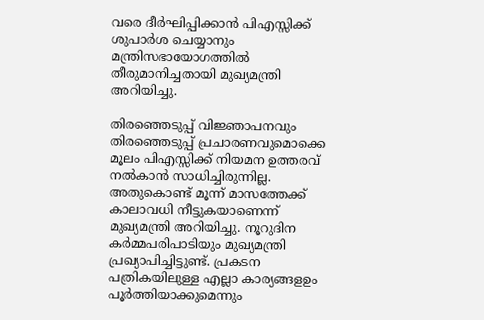വരെ ദീര്‍ഘിപ്പിക്കാന്‍ പിഎസ്സിക്ക് ശുപാര്‍ശ ചെയ്യാനും മന്ത്രിസഭായോഗത്തില്‍ തീരുമാനിച്ചതായി മുഖ്യമന്ത്രി അറിയിച്ചു.

തിരഞ്ഞെടുപ്പ് വിജ്ഞാപനവും തിരഞ്ഞെടുപ്പ് പ്രചാരണവുമൊക്കെ മൂലം പിഎസ്സിക്ക് നിയമന ഉത്തരവ് നല്‍കാന്‍ സാധിച്ചിരുന്നില്ല. അതുകൊണ്ട് മൂന്ന് മാസത്തേക്ക് കാലാവധി നീട്ടുകയാണെന്ന് മുഖ്യമന്ത്രി അറിയിച്ചു. നൂറുദിന കര്‍മ്മപരിപാടിയും മുഖ്യമന്ത്രി പ്രഖ്യാപിച്ചിട്ടുണ്ട്. പ്രകടന പത്രികയിലുള്ള എല്ലാ കാര്യങ്ങളഉം പൂര്‍ത്തിയാക്കുമെന്നും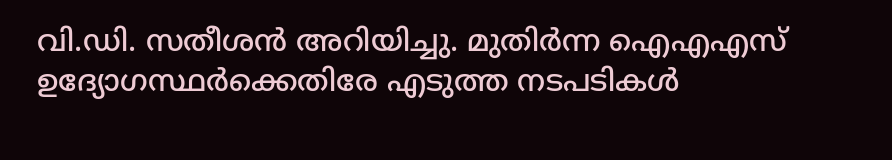വി.ഡി. സതീശന്‍ അറിയിച്ചു. മുതിര്‍ന്ന ഐഎഎസ് ഉദ്യോഗസ്ഥര്‍ക്കെതിരേ എടുത്ത നടപടികള്‍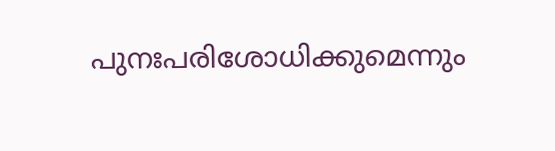പുനഃപരിശോധിക്കുമെന്നും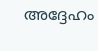അദ്ദേഹം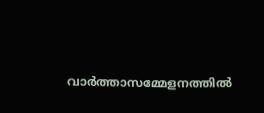വാര്‍ത്താസമ്മേളനത്തില്‍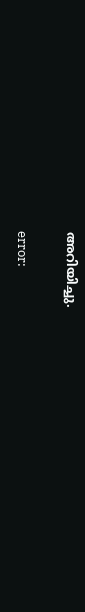അറിയിച്ചു.

error: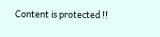Content is protected !!